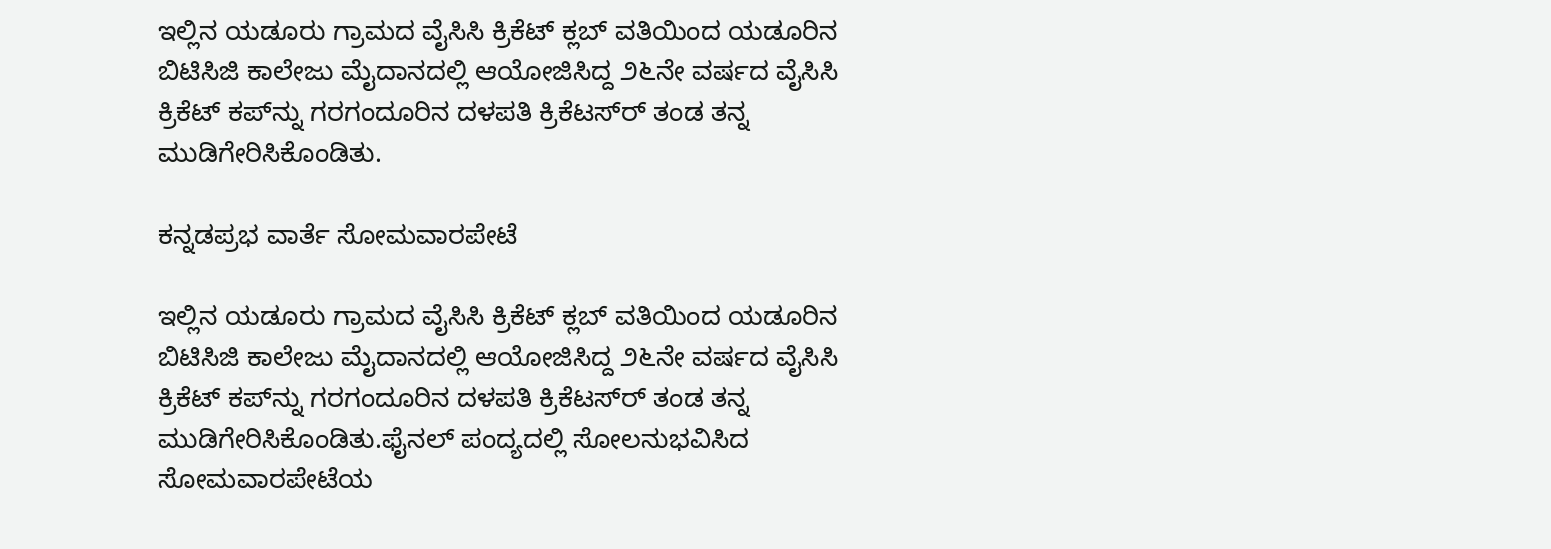ಇಲ್ಲಿನ ಯಡೂರು ಗ್ರಾಮದ ವೈಸಿಸಿ ಕ್ರಿಕೆಟ್ ಕ್ಲಬ್ ವತಿಯಿಂದ ಯಡೂರಿನ ಬಿಟಿಸಿಜಿ ಕಾಲೇಜು ಮೈದಾನದಲ್ಲಿ ಆಯೋಜಿಸಿದ್ದ ೨೬ನೇ ವರ್ಷದ ವೈಸಿಸಿ ಕ್ರಿಕೆಟ್ ಕಪ್‌ನ್ನು ಗರಗಂದೂರಿನ ದಳಪತಿ ಕ್ರಿಕೆಟಸ್‌ರ್ ತಂಡ ತನ್ನ ಮುಡಿಗೇರಿಸಿಕೊಂಡಿತು.

ಕನ್ನಡಪ್ರಭ ವಾರ್ತೆ ಸೋಮವಾರಪೇಟೆ

ಇಲ್ಲಿನ ಯಡೂರು ಗ್ರಾಮದ ವೈಸಿಸಿ ಕ್ರಿಕೆಟ್ ಕ್ಲಬ್ ವತಿಯಿಂದ ಯಡೂರಿನ ಬಿಟಿಸಿಜಿ ಕಾಲೇಜು ಮೈದಾನದಲ್ಲಿ ಆಯೋಜಿಸಿದ್ದ ೨೬ನೇ ವರ್ಷದ ವೈಸಿಸಿ ಕ್ರಿಕೆಟ್ ಕಪ್‌ನ್ನು ಗರಗಂದೂರಿನ ದಳಪತಿ ಕ್ರಿಕೆಟಸ್‌ರ್ ತಂಡ ತನ್ನ ಮುಡಿಗೇರಿಸಿಕೊಂಡಿತು.ಫೈನಲ್ ಪಂದ್ಯದಲ್ಲಿ ಸೋಲನುಭವಿಸಿದ ಸೋಮವಾರಪೇಟೆಯ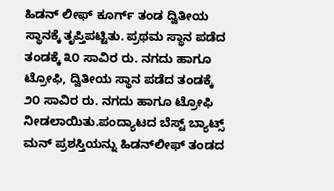ಹಿಡನ್ ಲೀಫ್ ಕೂರ್ಗ್ ತಂಡ ದ್ವಿತೀಯ ಸ್ಥಾನಕ್ಕೆ ತೃಪ್ತಿಪಟ್ಟಿತು. ಪ್ರಥಮ ಸ್ಥಾನ ಪಡೆದ ತಂಡಕ್ಕೆ ೩೦ ಸಾವಿರ ರು. ನಗದು ಹಾಗೂ ಟ್ರೋಫಿ, ದ್ವಿತೀಯ ಸ್ಥಾನ ಪಡೆದ ತಂಡಕ್ಕೆ ೨೦ ಸಾವಿರ ರು. ನಗದು ಹಾಗೂ ಟ್ರೋಫಿ ನೀಡಲಾಯಿತು.ಪಂದ್ಯಾಟದ ಬೆಸ್ಟ್ ಬ್ಯಾಟ್ಸ್ ಮನ್ ಪ್ರಶಸ್ತಿಯನ್ನು ಹಿಡನ್‌ಲೀಫ್ ತಂಡದ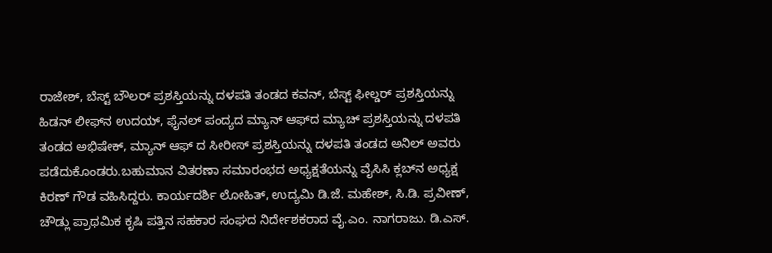ರಾಜೇಶ್, ಬೆಸ್ಟ್ ಬೌಲರ್ ಪ್ರಶಸ್ತಿಯನ್ನು ದಳಪತಿ ತಂಡದ ಕವನ್, ಬೆಸ್ಟ್ ಫೀಲ್ಡರ್ ಪ್ರಶಸ್ತಿಯನ್ನು ಹಿಡನ್ ಲೀಫ್‌ನ ಉದಯ್, ಫೈನಲ್ ಪಂದ್ಯದ ಮ್ಯಾನ್ ಆಫ್‌ದ ಮ್ಯಾಚ್ ಪ್ರಶಸ್ತಿಯನ್ನು ದಳಪತಿ ತಂಡದ ಅಭಿಷೇಕ್, ಮ್ಯಾನ್ ಆಫ್ ದ ಸೀರೀಸ್ ಪ್ರಶಸ್ತಿಯನ್ನು ದಳಪತಿ ತಂಡದ ಅನಿಲ್ ಅವರು ಪಡೆದುಕೊಂಡರು.ಬಹುಮಾನ ವಿತರಣಾ ಸಮಾರಂಭದ ಅಧ್ಯಕ್ಷತೆಯನ್ನು ವೈಸಿಸಿ ಕ್ಲಬ್‌ನ ಅಧ್ಯಕ್ಷ ಕಿರಣ್ ಗೌಡ ವಹಿಸಿದ್ದರು. ಕಾರ್ಯದರ್ಶಿ ಲೋಹಿತ್, ಉದ್ಯಮಿ ಡಿ.ಜೆ. ಮಹೇಶ್, ಸಿ.ಡಿ. ಪ್ರವೀಣ್, ಚೌಡ್ಲು ಪ್ರಾಥಮಿಕ ಕೃಷಿ ಪತ್ತಿನ ಸಹಕಾರ ಸಂಘದ ನಿರ್ದೇಶಕರಾದ ವೈ.ಎಂ. ನಾಗರಾಜು. ಡಿ.ಎಸ್.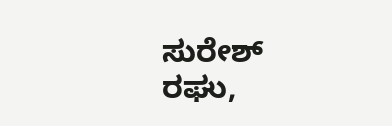ಸುರೇಶ್ ರಘು,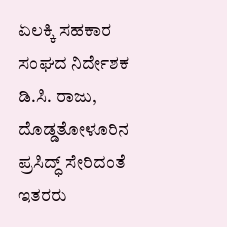ಏಲಕ್ಕಿ ಸಹಕಾರ ಸಂಘದ ನಿರ್ದೇಶಕ ಡಿ.ಸಿ. ರಾಜು, ದೊಡ್ಡತೋಳೂರಿನ ಪ್ರಸಿದ್ಧ್ ಸೇರಿದಂತೆ ಇತರರು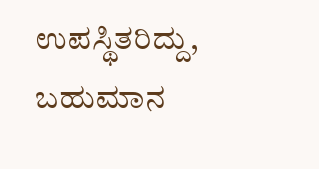ಉಪಸ್ಥಿತರಿದ್ದು, ಬಹುಮಾನ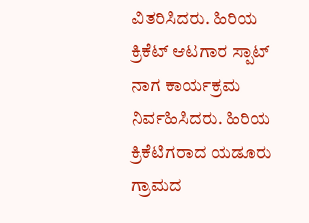ವಿತರಿಸಿದರು. ಹಿರಿಯ ಕ್ರಿಕೆಟ್ ಆಟಗಾರ ಸ್ಪಾಟ್ ನಾಗ ಕಾರ್ಯಕ್ರಮ ನಿರ್ವಹಿಸಿದರು. ಹಿರಿಯ ಕ್ರಿಕೆಟಿಗರಾದ ಯಡೂರು ಗ್ರಾಮದ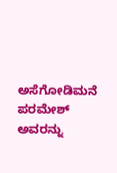ಅಸೆಗೋಡಿಮನೆ ಪರಮೇಶ್ ಅವರನ್ನು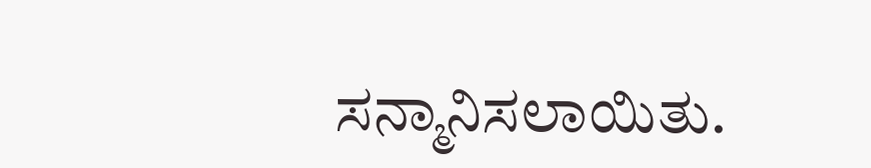ಸನ್ಮಾನಿಸಲಾಯಿತು.